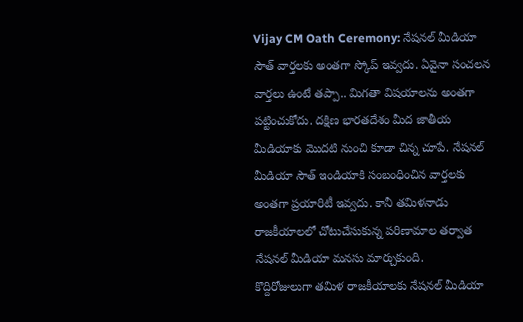Vijay CM Oath Ceremony: నేషనల్ మీడియా సౌత్ వార్తలకు అంతగా స్కోప్ ఇవ్వదు. ఏవైనా సంచలన వార్తలు ఉంటే తప్పా.. మిగతా విషయాలను అంతగా పట్టించుకోదు. దక్షిణ భారతదేశం మీద జాతీయ మీడియాకు మొదటి నుంచి కూడా చిన్న చూపే. నేషనల్ మీడియా సౌత్ ఇండియాకి సంబంధించిన వార్తలకు అంతగా ప్రయారిటీ ఇవ్వదు. కానీ తమిళనాడు రాజకీయాలలో చోటుచేసుకున్న పరిణామాల తర్వాత నేషనల్ మీడియా మనసు మార్చుకుంది.
కొద్దిరోజులుగా తమిళ రాజకీయాలకు నేషనల్ మీడియా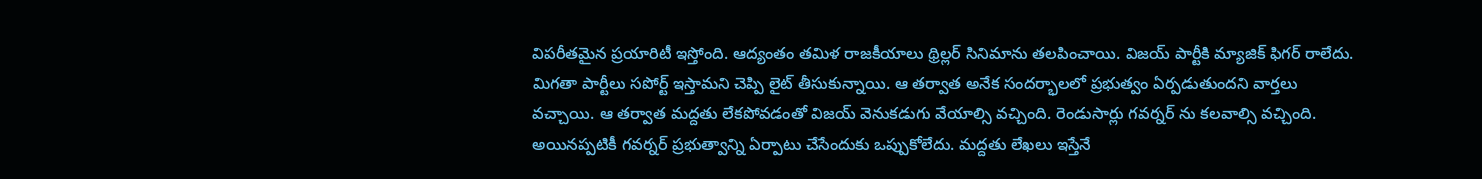విపరీతమైన ప్రయారిటీ ఇస్తోంది. ఆద్యంతం తమిళ రాజకీయాలు థ్రిల్లర్ సినిమాను తలపించాయి. విజయ్ పార్టీకి మ్యాజిక్ ఫిగర్ రాలేదు. మిగతా పార్టీలు సపోర్ట్ ఇస్తామని చెప్పి లైట్ తీసుకున్నాయి. ఆ తర్వాత అనేక సందర్భాలలో ప్రభుత్వం ఏర్పడుతుందని వార్తలు వచ్చాయి. ఆ తర్వాత మద్దతు లేకపోవడంతో విజయ్ వెనుకడుగు వేయాల్సి వచ్చింది. రెండుసార్లు గవర్నర్ ను కలవాల్సి వచ్చింది. అయినప్పటికీ గవర్నర్ ప్రభుత్వాన్ని ఏర్పాటు చేసేందుకు ఒప్పుకోలేదు. మద్దతు లేఖలు ఇస్తేనే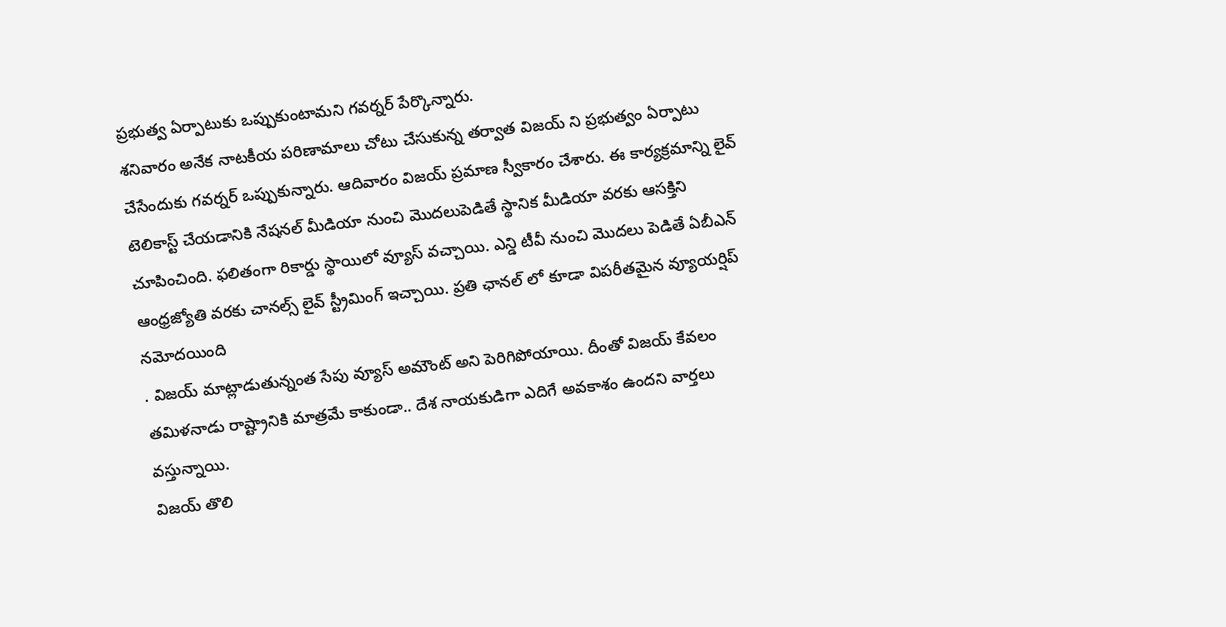ప్రభుత్వ ఏర్పాటుకు ఒప్పుకుంటామని గవర్నర్ పేర్కొన్నారు.
శనివారం అనేక నాటకీయ పరిణామాలు చోటు చేసుకున్న తర్వాత విజయ్ ని ప్రభుత్వం ఏర్పాటు చేసేందుకు గవర్నర్ ఒప్పుకున్నారు. ఆదివారం విజయ్ ప్రమాణ స్వీకారం చేశారు. ఈ కార్యక్రమాన్ని లైవ్ టెలికాస్ట్ చేయడానికి నేషనల్ మీడియా నుంచి మొదలుపెడితే స్థానిక మీడియా వరకు ఆసక్తిని చూపించింది. ఫలితంగా రికార్డు స్థాయిలో వ్యూస్ వచ్చాయి. ఎన్డి టీవీ నుంచి మొదలు పెడితే ఏబీఎన్ ఆంధ్రజ్యోతి వరకు చానల్స్ లైవ్ స్ట్రీమింగ్ ఇచ్చాయి. ప్రతి ఛానల్ లో కూడా విపరీతమైన వ్యూయర్షిప్ నమోదయింది
. విజయ్ మాట్లాడుతున్నంత సేపు వ్యూస్ అమౌంట్ అని పెరిగిపోయాయి. దీంతో విజయ్ కేవలం తమిళనాడు రాష్ట్రానికి మాత్రమే కాకుండా.. దేశ నాయకుడిగా ఎదిగే అవకాశం ఉందని వార్తలు వస్తున్నాయి.
విజయ్ తొలి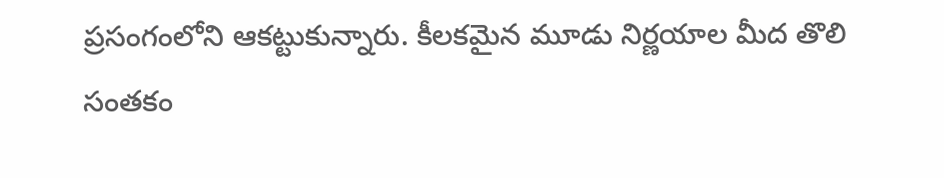ప్రసంగంలోని ఆకట్టుకున్నారు. కీలకమైన మూడు నిర్ణయాల మీద తొలి సంతకం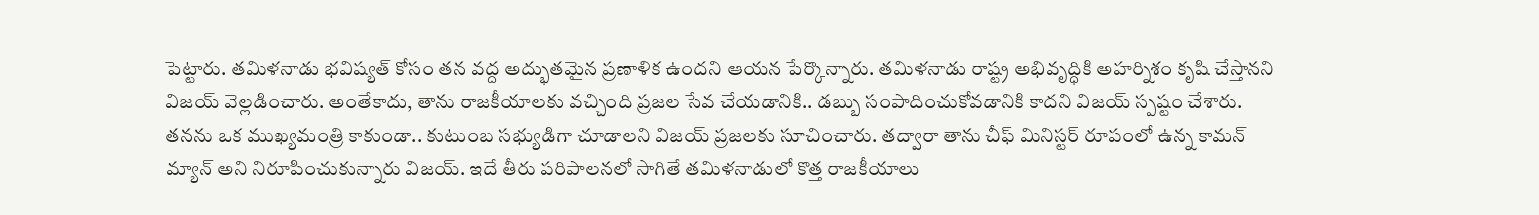పెట్టారు. తమిళనాడు భవిష్యత్ కోసం తన వద్ద అద్భుతమైన ప్రణాళిక ఉందని ఆయన పేర్కొన్నారు. తమిళనాడు రాష్ట్ర అభివృద్ధికి అహర్నిశం కృషి చేస్తానని విజయ్ వెల్లడించారు. అంతేకాదు, తాను రాజకీయాలకు వచ్చింది ప్రజల సేవ చేయడానికి.. డబ్బు సంపాదించుకోవడానికి కాదని విజయ్ స్పష్టం చేశారు. తనను ఒక ముఖ్యమంత్రి కాకుండా.. కుటుంబ సభ్యుడిగా చూడాలని విజయ్ ప్రజలకు సూచించారు. తద్వారా తాను చీఫ్ మినిస్టర్ రూపంలో ఉన్న కామన్ మ్యాన్ అని నిరూపించుకున్నారు విజయ్. ఇదే తీరు పరిపాలనలో సాగితే తమిళనాడులో కొత్త రాజకీయాలు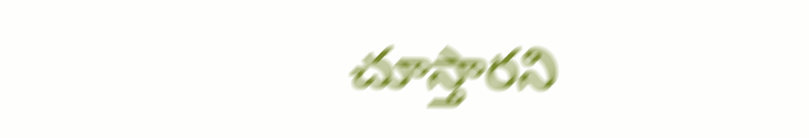చూస్తారని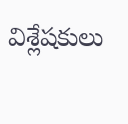విశ్లేషకులు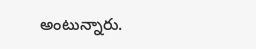అంటున్నారు.